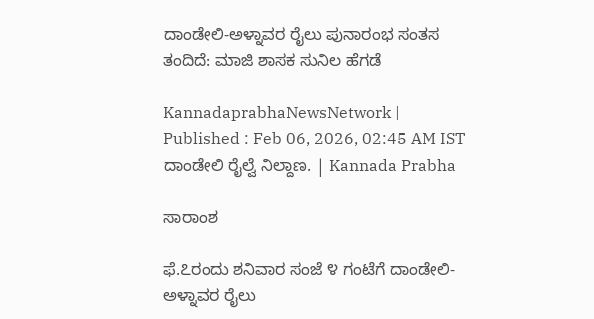ದಾಂಡೇಲಿ-ಅಳ್ನಾವರ ರೈಲು ಪುನಾರಂಭ ಸಂತಸ ತಂದಿದೆ: ಮಾಜಿ ಶಾಸಕ ಸುನಿಲ ಹೆಗಡೆ

KannadaprabhaNewsNetwork |
Published : Feb 06, 2026, 02:45 AM IST
ದಾಂಡೇಲಿ ರೈಲ್ವೆ ನಿಲ್ದಾಣ. | Kannada Prabha

ಸಾರಾಂಶ

ಫೆ.೭ರಂದು ಶನಿವಾರ ಸಂಜೆ ೪ ಗಂಟೆಗೆ ದಾಂಡೇಲಿ-ಅಳ್ನಾವರ ರೈಲು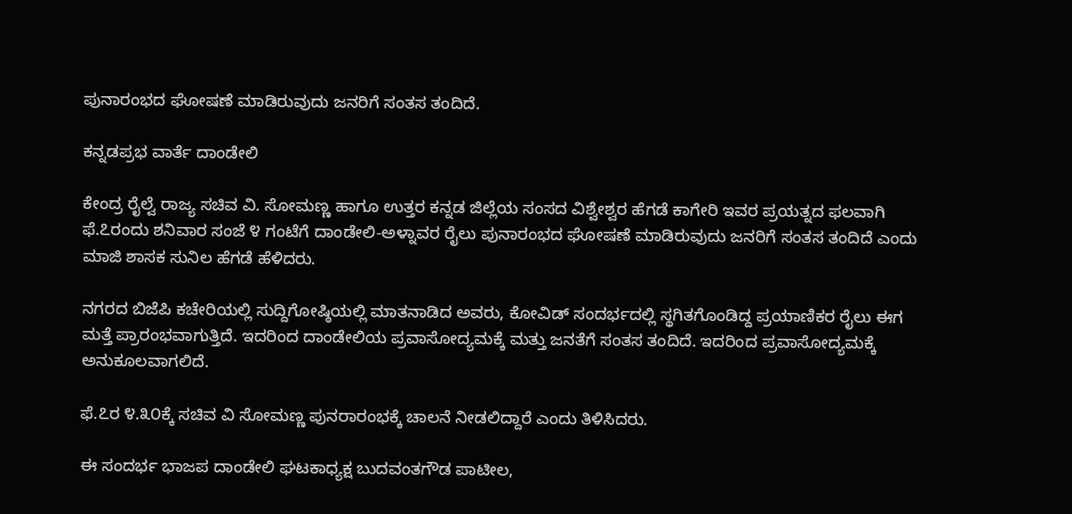ಪುನಾರಂಭದ ಘೋಷಣೆ ಮಾಡಿರುವುದು ಜನರಿಗೆ ಸಂತಸ ತಂದಿದೆ.

ಕನ್ನಡಪ್ರಭ ವಾರ್ತೆ ದಾಂಡೇಲಿ

ಕೇಂದ್ರ ರೈಲ್ವೆ ರಾಜ್ಯ ಸಚಿವ ವಿ. ಸೋಮಣ್ಣ ಹಾಗೂ ಉತ್ತರ ಕನ್ನಡ ಜಿಲ್ಲೆಯ ಸಂಸದ ವಿಶ್ವೇಶ್ವರ ಹೆಗಡೆ ಕಾಗೇರಿ ಇವರ ಪ್ರಯತ್ನದ ಫಲವಾಗಿ ಫೆ.೭ರಂದು ಶನಿವಾರ ಸಂಜೆ ೪ ಗಂಟೆಗೆ ದಾಂಡೇಲಿ-ಅಳ್ನಾವರ ರೈಲು ಪುನಾರಂಭದ ಘೋಷಣೆ ಮಾಡಿರುವುದು ಜನರಿಗೆ ಸಂತಸ ತಂದಿದೆ ಎಂದು ಮಾಜಿ ಶಾಸಕ ಸುನಿಲ ಹೆಗಡೆ ಹೆಳಿದರು.

ನಗರದ ಬಿಜೆಪಿ ಕಚೇರಿಯಲ್ಲಿ ಸುದ್ದಿಗೋಷ್ಠಿಯಲ್ಲಿ ಮಾತನಾಡಿದ ಅವರು, ಕೋವಿಡ್ ಸಂದರ್ಭದಲ್ಲಿ ಸ್ಥಗಿತಗೊಂಡಿದ್ದ ಪ್ರಯಾಣಿಕರ ರೈಲು ಈಗ ಮತ್ತೆ ಪ್ರಾರಂಭವಾಗುತ್ತಿದೆ. ಇದರಿಂದ ದಾಂಡೇಲಿಯ ಪ್ರವಾಸೋದ್ಯಮಕ್ಕೆ ಮತ್ತು ಜನತೆಗೆ ಸಂತಸ ತಂದಿದೆ. ಇದರಿಂದ ಪ್ರವಾಸೋದ್ಯಮಕ್ಕೆ ಅನುಕೂಲವಾಗಲಿದೆ.

ಫೆ.೭ರ ೪.೩೦ಕ್ಕೆ ಸಚಿವ ವಿ ಸೋಮಣ್ಣ ಪುನರಾರಂಭಕ್ಕೆ ಚಾಲನೆ ನೀಡಲಿದ್ದಾರೆ ಎಂದು ತಿಳಿಸಿದರು.

ಈ ಸಂದರ್ಭ ಭಾಜಪ ದಾಂಡೇಲಿ ಘಟಕಾಧ್ಯಕ್ಷ ಬುದವಂತಗೌಡ ಪಾಟೀಲ,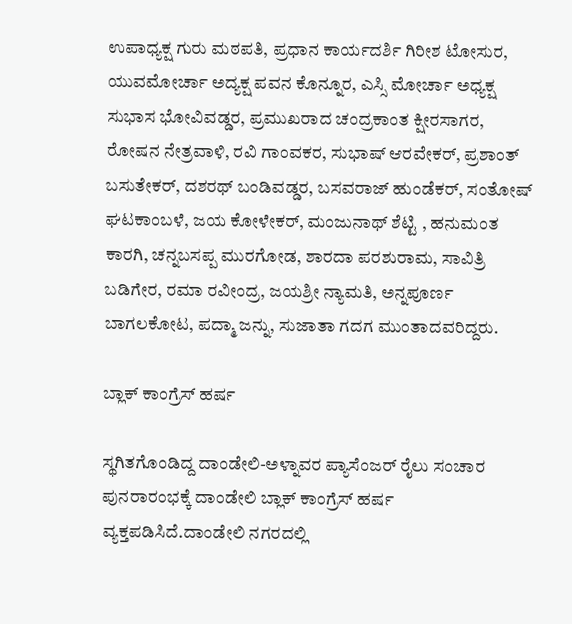ಉಪಾಧ್ಯಕ್ಷ ಗುರು ಮಠಪತಿ, ಪ್ರಧಾನ ಕಾರ್ಯದರ್ಶಿ ಗಿರೀಶ ಟೋಸುರ, ಯುವಮೋರ್ಚಾ ಅದ್ಯಕ್ಷ ಪವನ ಕೊನ್ನೂರ, ಎಸ್ಸಿ ಮೋರ್ಚಾ ಅಧ್ಯಕ್ಷ ಸುಭಾಸ ಭೋವಿವಡ್ಡರ, ಪ್ರಮುಖರಾದ ಚಂದ್ರಕಾಂತ ಕ್ಷೀರಸಾಗರ, ರೋಷನ ನೇತ್ರವಾಳಿ, ರವಿ ಗಾಂವಕರ, ಸುಭಾಷ್ ಆರವೇಕರ್, ಪ್ರಶಾಂತ್ ಬಸುತೇಕರ್, ದಶರಥ್ ಬಂಡಿವಡ್ಡರ, ಬಸವರಾಜ್ ಹುಂಡೆಕರ್, ಸಂತೋಷ್ ಘಟಕಾಂಬಳೆ, ಜಯ ಕೋಳೇಕರ್, ಮಂಜುನಾಥ್ ಶೆಟ್ಟಿ , ಹನುಮಂತ ಕಾರಗಿ, ಚನ್ನಬಸಪ್ಪ ಮುರಗೋಡ, ಶಾರದಾ ಪರಶುರಾಮ, ಸಾವಿತ್ರಿ ಬಡಿಗೇರ, ರಮಾ ರವೀಂದ್ರ, ಜಯಶ್ರೀ ನ್ಯಾಮತಿ, ಅನ್ನಪೂರ್ಣ ಬಾಗಲಕೋಟ, ಪದ್ಮಾ ಜನ್ನು, ಸುಜಾತಾ ಗದಗ ಮುಂತಾದವರಿದ್ದರು.

ಬ್ಲಾಕ್ ಕಾಂಗ್ರೆಸ್ ಹರ್ಷ

ಸ್ಥಗಿತಗೊಂಡಿದ್ದ ದಾಂಡೇಲಿ-ಅಳ್ನಾವರ ಪ್ಯಾಸೆಂಜರ್ ರೈಲು ಸಂಚಾರ ಪುನರಾರಂಭಕ್ಕೆ ದಾಂಡೇಲಿ ಬ್ಲಾಕ್ ಕಾಂಗ್ರೆಸ್ ಹರ್ಷ ವ್ಯಕ್ತಪಡಿಸಿದೆ.ದಾಂಡೇಲಿ ನಗರದಲ್ಲಿ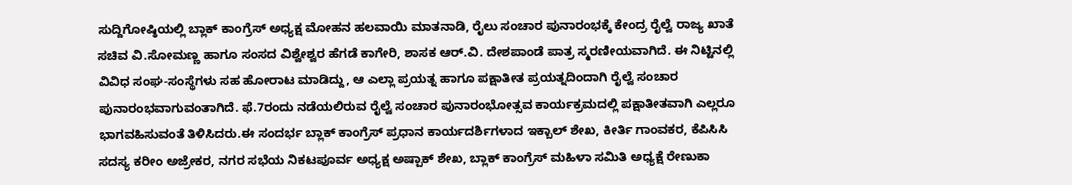ಸುದ್ದಿಗೋಷ್ಠಿಯಲ್ಲಿ ಬ್ಲಾಕ್ ಕಾಂಗ್ರೆಸ್ ಅಧ್ಯಕ್ಷ ಮೋಹನ ಹಲವಾಯಿ ಮಾತನಾಡಿ, ರೈಲು ಸಂಚಾರ ಪುನಾರಂಭಕ್ಕೆ ಕೇಂದ್ರ ರೈಲ್ವೆ ರಾಜ್ಯ ಖಾತೆ ಸಚಿವ ವಿ.ಸೋಮಣ್ಣ ಹಾಗೂ ಸಂಸದ ವಿಶ್ವೇಶ್ವರ ಹೆಗಡೆ ಕಾಗೇರಿ, ಶಾಸಕ ಆರ್.ವಿ. ದೇಶಪಾಂಡೆ ಪಾತ್ರ ಸ್ಮರಣೀಯವಾಗಿದೆ. ಈ ನಿಟ್ಟಿನಲ್ಲಿ ವಿವಿಧ ಸಂಘ-ಸಂಸ್ಥೆಗಳು ಸಹ ಹೋರಾಟ ಮಾಡಿದ್ದು, ಆ ಎಲ್ಲಾ ಪ್ರಯತ್ನ ಹಾಗೂ ಪಕ್ಷಾತೀತ ಪ್ರಯತ್ನದಿಂದಾಗಿ ರೈಲ್ವೆ ಸಂಚಾರ ಪುನಾರಂಭವಾಗುವಂತಾಗಿದೆ. ಫೆ.7ರಂದು ನಡೆಯಲಿರುವ ರೈಲ್ವೆ ಸಂಚಾರ ಪುನಾರಂಭೋತ್ಸವ ಕಾರ್ಯಕ್ರಮದಲ್ಲಿ ಪಕ್ಷಾತೀತವಾಗಿ ಎಲ್ಲರೂ ಭಾಗವಹಿಸುವಂತೆ ತಿಳಿಸಿದರು.ಈ ಸಂದರ್ಭ ಬ್ಲಾಕ್ ಕಾಂಗ್ರೆಸ್ ಪ್ರಧಾನ ಕಾರ್ಯದರ್ಶಿಗಳಾದ ಇಕ್ಬಾಲ್ ಶೇಖ, ಕೀರ್ತಿ ಗಾಂವಕರ, ಕೆಪಿಸಿಸಿ ಸದಸ್ಯ ಕರೀಂ ಅಜ್ರೇಕರ, ನಗರ ಸಭೆಯ ನಿಕಟಪೂರ್ವ ಅಧ್ಯಕ್ಷ ಅಷ್ಪಾಕ್ ಶೇಖ, ಬ್ಲಾಕ್ ಕಾಂಗ್ರೆಸ್ ಮಹಿಳಾ ಸಮಿತಿ ಅಧ್ಯಕ್ಷೆ ರೇಣುಕಾ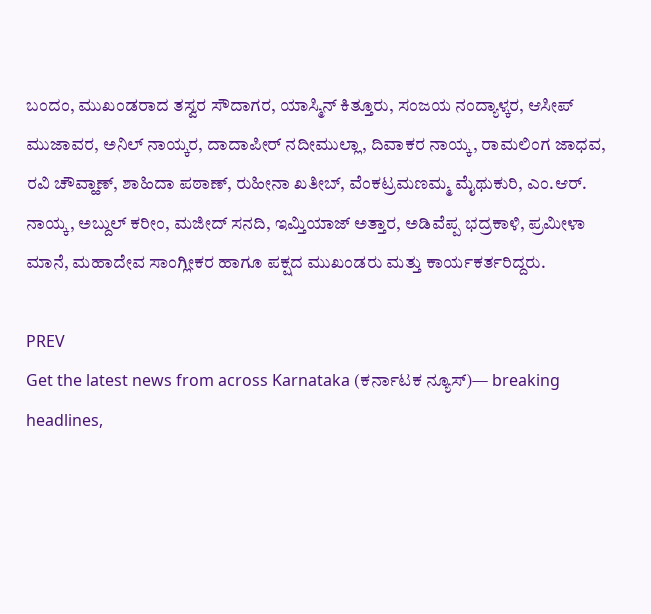ಬಂದಂ, ಮುಖಂಡರಾದ ತಸ್ವರ ಸೌದಾಗರ, ಯಾಸ್ಮಿನ್ ಕಿತ್ತೂರು, ಸಂಜಯ ನಂದ್ಯಾಳ್ಕರ, ಆಸೀಪ್ ಮುಜಾವರ, ಅನಿಲ್ ನಾಯ್ಕರ, ದಾದಾಪೀರ್ ನದೀಮುಲ್ಲಾ, ದಿವಾಕರ ನಾಯ್ಕ, ರಾಮಲಿಂಗ ಜಾಧವ, ರವಿ ಚೌವ್ಹಾಣ್, ಶಾಹಿದಾ ಪಠಾಣ್, ರುಹೀನಾ ಖತೀಬ್, ವೆಂಕಟ್ರಮಣಮ್ಮ ಮೈಥುಕುರಿ, ಎಂ.ಆರ್. ನಾಯ್ಕ, ಅಬ್ದುಲ್ ಕರೀಂ, ಮಜೀದ್ ಸನದಿ, ಇಮ್ತಿಯಾಜ್ ಅತ್ತಾರ, ಅಡಿವೆಪ್ಪ ಭದ್ರಕಾಳಿ, ಪ್ರಮೀಳಾ ಮಾನೆ, ಮಹಾದೇವ ಸಾಂಗ್ಲೀಕರ ಹಾಗೂ ಪಕ್ಷದ ಮುಖಂಡರು ಮತ್ತು ಕಾರ್ಯಕರ್ತರಿದ್ದರು.

PREV
Get the latest news from across Karnataka (ಕರ್ನಾಟಕ ನ್ಯೂಸ್)— breaking headlines,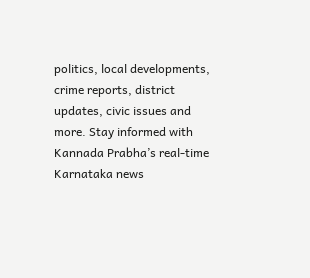politics, local developments, crime reports, district updates, civic issues and more. Stay informed with Kannada Prabha’s real‑time Karnataka news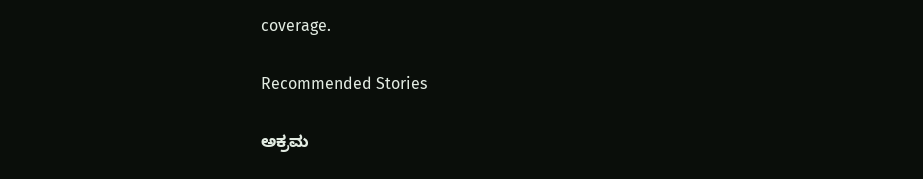coverage.

Recommended Stories

ಅಕ್ರಮ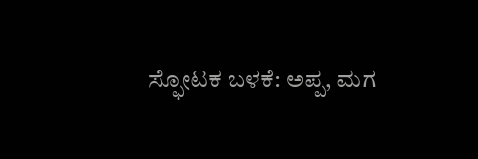ಸ್ಫೋಟಕ ಬಳಕೆ: ಅಪ್ಪ, ಮಗ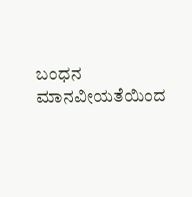ಬಂಧನ
ಮಾನವೀಯತೆಯಿಂದ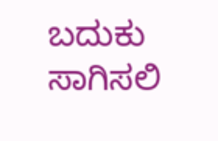ಬದುಕು ಸಾಗಿಸಲಿ